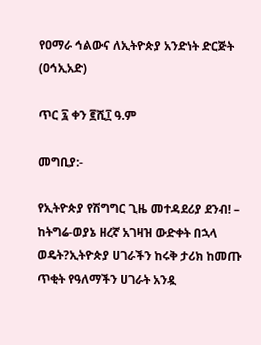የዐማራ ኅልውና ለኢትዮጵያ አንድነት ድርጅት (ዐኅኢአድ)

ጥር ፯ ቀን ፪ሺ፲ ዓ.ም

መግቢያ:-

የኢትዮጵያ የሽግግር ጊዜ መተዳደሪያ ደንብ! – ከትግሬ-ወያኔ ዘረኛ አገዛዝ ውድቀት በኋላ ወዴት?ኢትዮጵያ ሀገራችን ከሩቅ ታሪክ ከመጡ ጥቂት የዓለማችን ሀገራት አንዷ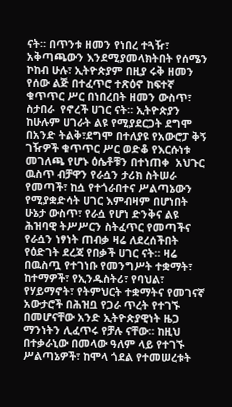ናት። በጥንቱ ዘመን የነበረ ተጓዥ፣ አቅጣጫውን እንደሚያመላክትበት የሰሜን ኮከብ ሁሉ፣ ኢትዮጵያም በዚያ ሩቅ ዘመን የሰው ልጅ በተፈጥሮ ተጽዕኖ ከፍተኛ ቁጥጥር ሥር በነበረበት ዘመን ውስጥ፣ ስታበራ  የኖረች ሀገር ናት። ኢትዮጵያን ከሁሉም ሀገራት ልዩ የሚያደርጋት ደግሞ በአንድ ትልቅ፣ደግሞ በተለያዩ የአውሮፓ ቅኝ ገዥዎች ቁጥጥር ሥር ወድቆ የእርሱነቱ መገለጫ የሆኑ ዕሴቶቹን በተነጠቀ  አህጉር ዉስጥ ብቻዋን የራሷን ታሪክ ስትሠራ የመጣች፣ ከሷ የተጎራበተና ሥልጣኔውን የሚያቋድሳት ሀገር እምብዛም በሆነበት ሁኔታ ውስጥ፣ የራሷ የሆነ ድንቅና ልዩ ሕዝባዊ ትሥሥርን ስትፈጥር የመጣችና የራሷን ነፃነት ጠብቃ ዛሬ ለደረሰችበት የዕድገት ደረጃ የበቃች ሀገር ናት። ዛሬ በዉስጧ የተገነቡ የመንግሥት ተቋማት፣ ከተማዎች፣ የኢንዱስትሪ፣ የባህል፣ የሃይማኖት፣ የትምህርት ተቋማትና የመገናኛ አውታሮች በሕዝቧ የጋራ ጥረት የተገኙ በመሆናቸው አንድ ኢትዮጵያዊነት ዜጋ ማንነትን ሊፈጥሩ የቻሉ ናቸው። ከዚህ በተቃራኒው በመላው ዓለም ላይ የተገኙ ሥልጣኔዎች፣ ከሞላ ጎደል የተመሠረቱት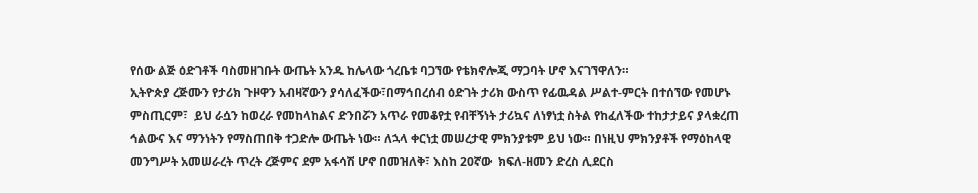የሰው ልጅ ዕድገቶች ባስመዘገቡት ውጤት አንዱ ከሌላው ጎረቤቱ ባጋኘው የቴክኖሎጂ ማጋባት ሆኖ እናገኘዋለን።
ኢትዮጵያ ረጅሙን የታሪክ ጉዞዋን አብዛኛውን ያሳለፈችው፣በማኅበረሰብ ዕድገት ታሪክ ውስጥ የፊዉዳል ሥልተ-ምርት በተሰኘው የመሆኑ ምስጢርም፣  ይህ ራሷን ከወረራ የመከላከልና ድንበሯን አጥራ የመቆየቷ የብቸኝነት ታሪኳና ለነፃነቷ ስትል የከፈለችው ተከታታይና ያላቋረጠ ኅልውና እና ማንነትን የማስጠበቅ ተጋድሎ ውጤት ነው። ለኋላ ቀርነቷ መሠረታዊ ምክንያቱም ይህ ነው። በነዚህ ምክንያቶች የማዕከላዊ መንግሥት አመሠራረት ጥረት ረጅምና ደም አፋሳሽ ሆኖ በመዝለቅ፣ እስከ 20ኛው  ክፍለ-ዘመን ድረስ ሊደርስ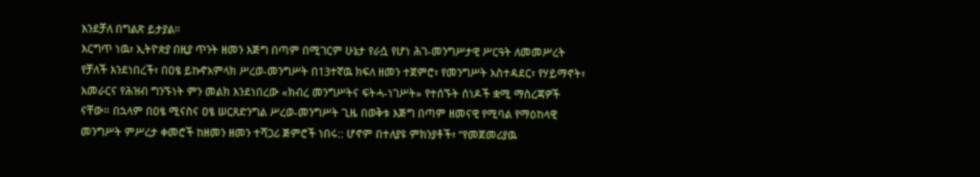እንደቻለ በግልጽ ይታያል።
እርግጥ ነዉ፣ ኢትዮጵያ በዚያ ጥንት ዘመን እጅግ በጣም በሚገርም ሁኔታ የራሷ የሆነ ሕገ-መንግሥታዊ ሥርዓት ለመመሥረት የቻለች እንደነበረች፣ በዐፄ ይኩኖአምላክ ሥረወ-መንግሥት በ13ተኛዉ ክፍለ ዘመን ተጀምሮ፣ የመንግሥት አስተዳደር፣ የሃይማኖት፣ አመራርና የሕዝብ ግንኙነት ምን መልክ እንደነበረው «ክብረ መንግሥትና ፍትሓ-ነገሥት» የተሰኙት ሰነዶች ቋሚ ማስረጃዎች ናቸው። በኋላም በዐፄ ሚናስና ዐፄ ሠርጸድንግል ሥረወ-መንግሥት ጊዜ በወቅቱ እጅግ በጣም ዘመናዊ የሚባል የማዕከላዊ መንግሥት ምሥረታ ቀመሮች ከዘመን ዘመን ተሻጋሪ ጅምሮች ነበሩ:: ሆኖም በተለያዩ ምክንያቶች፣ “የመጀመሪያዉ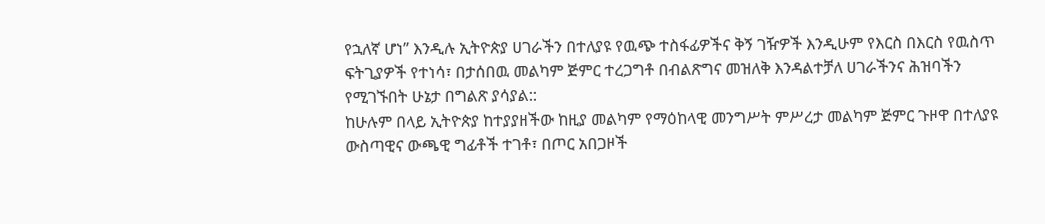የኋለኛ ሆነ” እንዲሉ ኢትዮጵያ ሀገራችን በተለያዩ የዉጭ ተስፋፊዎችና ቅኝ ገዥዎች እንዲሁም የእርስ በእርስ የዉስጥ ፍትጊያዎች የተነሳ፣ በታሰበዉ መልካም ጅምር ተረጋግቶ በብልጽግና መዝለቅ እንዳልተቻለ ሀገራችንና ሕዝባችን የሚገኙበት ሁኔታ በግልጽ ያሳያል::
ከሁሉም በላይ ኢትዮጵያ ከተያያዘችው ከዚያ መልካም የማዕከላዊ መንግሥት ምሥረታ መልካም ጅምር ጉዞዋ በተለያዩ ውስጣዊና ውጫዊ ግፊቶች ተገቶ፣ በጦር አበጋዞች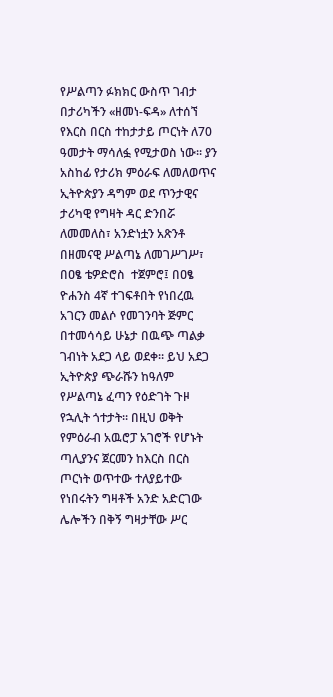የሥልጣን ፉክክር ውስጥ ገብታ በታሪካችን «ዘመነ-ፍዳ» ለተሰኘ የእርስ በርስ ተከታታይ ጦርነት ለ70 ዓመታት ማሳለፏ የሚታወስ ነው። ያን አስከፊ የታሪክ ምዕራፍ ለመለወጥና ኢትዮጵያን ዳግም ወደ ጥንታዊና ታሪካዊ የግዛት ዳር ድንበሯ ለመመለስ፣ አንድነቷን አጽንቶ በዘመናዊ ሥልጣኔ ለመገሥገሥ፣ በዐፄ ቴዎድሮስ  ተጀምሮ፤ በዐፄ ዮሐንስ 4ኛ ተገፍቶበት የነበረዉ አገርን መልሶ የመገንባት ጅምር በተመሳሳይ ሁኔታ በዉጭ ጣልቃ ገብነት አደጋ ላይ ወደቀ። ይህ አደጋ ኢትዮጵያ ጭራሹን ከዓለም የሥልጣኔ ፈጣን የዕድገት ጉዞ የኋሊት ጎተታት። በዚህ ወቅት የምዕራብ አዉሮፓ አገሮች የሆኑት ጣሊያንና ጀርመን ከእርስ በርስ ጦርነት ወጥተው ተለያይተው የነበሩትን ግዛቶች አንድ አድርገው ሌሎችን በቅኝ ግዛታቸው ሥር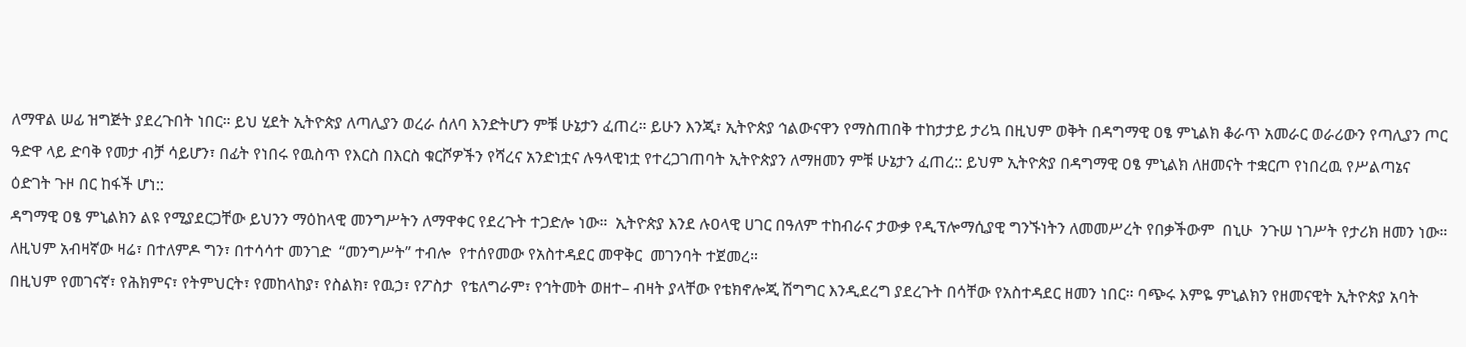ለማዋል ሠፊ ዝግጅት ያደረጉበት ነበር። ይህ ሂደት ኢትዮጵያ ለጣሊያን ወረራ ሰለባ እንድትሆን ምቹ ሁኔታን ፈጠረ። ይሁን እንጂ፣ ኢትዮጵያ ኅልውናዋን የማስጠበቅ ተከታታይ ታሪኳ በዚህም ወቅት በዳግማዊ ዐፄ ምኒልክ ቆራጥ አመራር ወራሪውን የጣሊያን ጦር ዓድዋ ላይ ድባቅ የመታ ብቻ ሳይሆን፣ በፊት የነበሩ የዉስጥ የእርስ በእርስ ቁርሾዎችን የሻረና አንድነቷና ሉዓላዊነቷ የተረጋገጠባት ኢትዮጵያን ለማዘመን ምቹ ሁኔታን ፈጠረ:: ይህም ኢትዮጵያ በዳግማዊ ዐፄ ምኒልክ ለዘመናት ተቋርጦ የነበረዉ የሥልጣኔና ዕድገት ጉዞ በር ከፋች ሆነ::
ዳግማዊ ዐፄ ምኒልክን ልዩ የሚያደርጋቸው ይህንን ማዕከላዊ መንግሥትን ለማዋቀር የደረጉት ተጋድሎ ነው።  ኢትዮጵያ እንደ ሉዐላዊ ሀገር በዓለም ተከብራና ታውቃ የዲፕሎማሲያዊ ግንኙነትን ለመመሥረት የበቃችውም  በኒሁ  ንጉሠ ነገሥት የታሪክ ዘመን ነው። ለዚህም አብዛኛው ዛሬ፣ በተለምዶ ግን፣ በተሳሳተ መንገድ  “መንግሥት” ተብሎ  የተሰየመው የአስተዳደር መዋቅር  መገንባት ተጀመረ።
በዚህም የመገናኛ፣ የሕክምና፣ የትምህርት፣ የመከላከያ፣ የስልክ፣ የዉኃ፣ የፖስታ  የቴለግራም፣ የኅትመት ወዘተ– ብዛት ያላቸው የቴክኖሎጂ ሽግግር እንዲደረግ ያደረጉት በሳቸው የአስተዳደር ዘመን ነበር። ባጭሩ እምዬ ምኒልክን የዘመናዊት ኢትዮጵያ አባት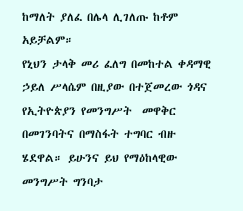ከማለት ያለፈ በሌላ ሊገለጡ ከቶም  አይቻልም።
የኒህን ታላቅ መሪ ፈለግ በመከተል ቀዳማዊ ኃይለ ሥላሴም በዚያው በተጀመረው ጎዳና የኢትዮጵያን የመንግሥት  መዋቅር በመገንባትና በማስፋት ተግባር ብዙ ሄደዋል። ይሁንና ይህ የማዕከላዊው መንግሥት ግንባታ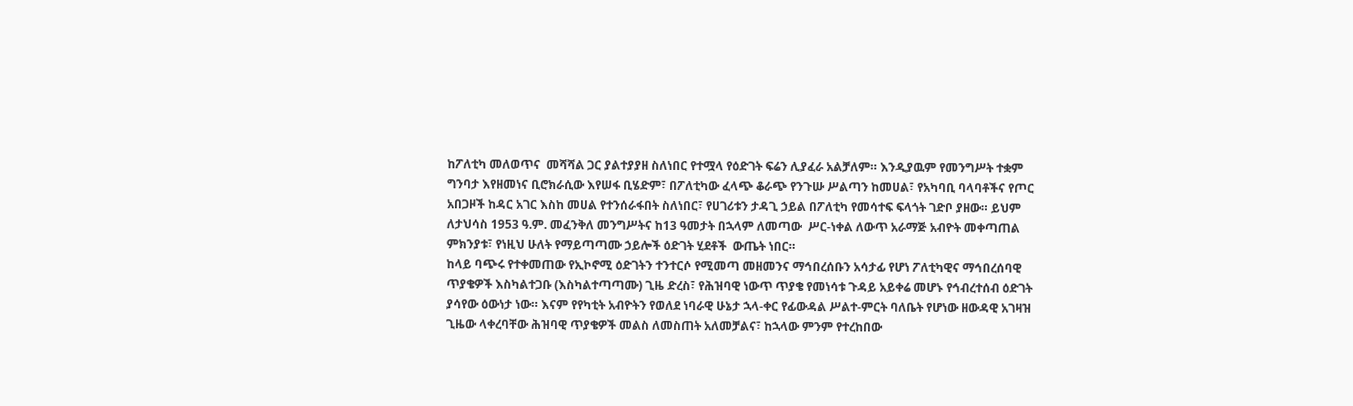ከፖለቲካ መለወጥና  መሻሻል ጋር ያልተያያዘ ስለነበር የተሟላ የዕድገት ፍሬን ሊያፈራ አልቻለም። እንዲያዉም የመንግሥት ተቋም ግንባታ እየዘመነና ቢሮክራሲው እየሠፋ ቢሄድም፣ በፖለቲካው ፈላጭ ቆራጭ የንጉሡ ሥልጣን ከመሀል፣ የአካባቢ ባላባቶችና የጦር አበጋዞች ከዳር አገር እስከ መሀል የተንሰራፋበት ስለነበር፣ የሀገሪቱን ታዳጊ ኃይል በፖለቲካ የመሳተፍ ፍላጎት ገድቦ ያዘው። ይህም ለታህሳስ 1953 ዓ.ም. መፈንቅለ መንግሥትና ከ13 ዓመታት በኋላም ለመጣው  ሥር-ነቀል ለውጥ አራማጅ አብዮት መቀጣጠል ምክንያቱ፣ የነዚህ ሁለት የማይጣጣሙ ኃይሎች ዕድገት ሂደቶች  ውጤት ነበር።
ከላይ ባጭሩ የተቀመጠው የኢኮኖሚ ዕድገትን ተንተርሶ የሚመጣ መዘመንና ማኅበረሰቡን አሳታፊ የሆነ ፖለቲካዊና ማኅበረሰባዊ ጥያቄዎች እስካልተጋቡ (እስካልተጣጣሙ) ጊዜ ድረስ፣ የሕዝባዊ ነውጥ ጥያቄ የመነሳቱ ጉዳይ አይቀሬ መሆኑ የኅብረተሰብ ዕድገት ያሳየው ዕውነታ ነው። እናም የየካቲት አብዮትን የወለደ ነባራዊ ሁኔታ ኋላ-ቀር የፊውዳል ሥልተ-ምርት ባለቤት የሆነው ዘውዳዊ አገዛዝ ጊዜው ላቀረባቸው ሕዝባዊ ጥያቄዎች መልስ ለመስጠት አለመቻልና፣ ከኋላው ምንም የተረከበው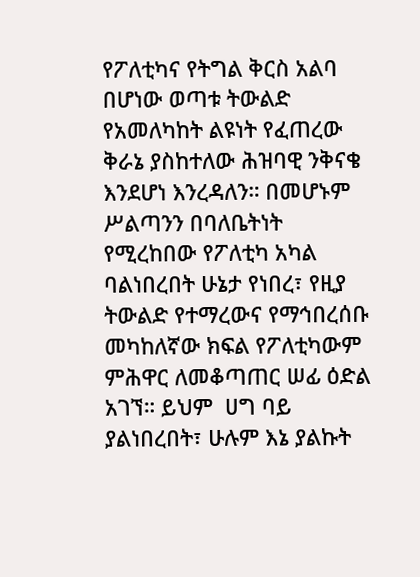የፖለቲካና የትግል ቅርስ አልባ በሆነው ወጣቱ ትውልድ የአመለካከት ልዩነት የፈጠረው ቅራኔ ያስከተለው ሕዝባዊ ንቅናቄ እንደሆነ እንረዳለን። በመሆኑም ሥልጣንን በባለቤትነት የሚረከበው የፖለቲካ አካል ባልነበረበት ሁኔታ የነበረ፣ የዚያ ትውልድ የተማረውና የማኅበረሰቡ መካከለኛው ክፍል የፖለቲካውም ምሕዋር ለመቆጣጠር ሠፊ ዕድል አገኘ። ይህም  ሀግ ባይ ያልነበረበት፣ ሁሉም እኔ ያልኩት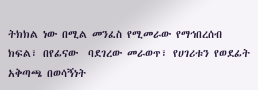ትክክል ነው በሚል መንፈስ የሚመራው የማኅበረሰብ ክፍል፣ በየፊናው  ባደገረው መራወጥ፣ የሀገሪቱን የወደፊት አቅጣጫ በወሳኝነት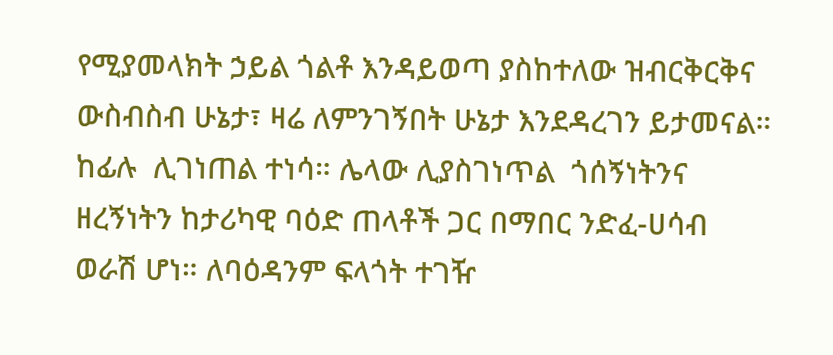የሚያመላክት ኃይል ጎልቶ እንዳይወጣ ያስከተለው ዝብርቅርቅና ውስብስብ ሁኔታ፣ ዛሬ ለምንገኝበት ሁኔታ እንደዳረገን ይታመናል። ከፊሉ  ሊገነጠል ተነሳ። ሌላው ሊያስገነጥል  ጎሰኝነትንና ዘረኝነትን ከታሪካዊ ባዕድ ጠላቶች ጋር በማበር ንድፈ-ሀሳብ ወራሽ ሆነ። ለባዕዳንም ፍላጎት ተገዥ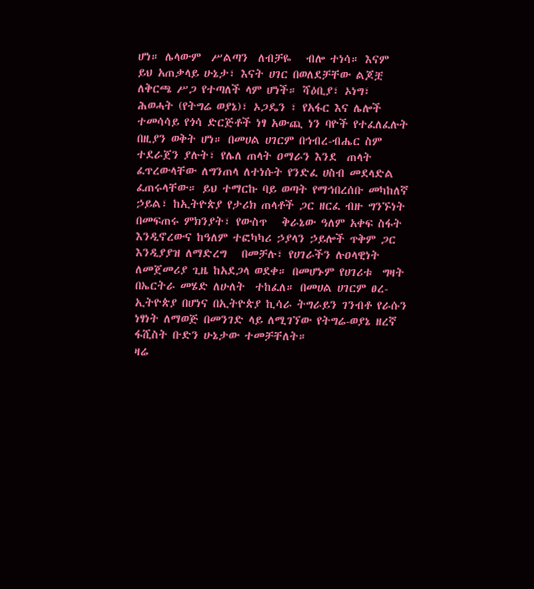ሆነ። ሌላውም  ሥልጣን  ለብቻዬ   ብሎ ተነሳ። እናም  ይህ አጠቃላይ ሁኔታ፣ እናት ሀገር በወለደቻቸው ልጆቿ ለቅርጫ ሥጋ የተጣለች ላም ሆነች። ሻዕቢያ፣ ኦነግ፣ ሕወሓት (የትግሬ ወያኔ)፣ ኦጋዴን ፣ የአፋር እና ሌሎች ተመሳሳይ የጎሳ ድርጅቶች ነፃ አውጪ ነን ባዮች የተፈለፈሉት  በዚያን ወቅት ሆነ። በመሀል ሀገርም በኅብረ-ብሔር ስም ተደራጀን ያሉት፣ የሌለ ጠላት ዐማራን እንደ  ጠላት  ፈጥረውላቸው ለግንጠላ ለተነሱት የንድፈ ሀስብ መደላድል ፈጠሩላቸው። ይህ ተማርኩ ባይ ወጣት የማኅበረሰቡ መካከለኛ ኃይል፣ ከኢትዮጵያ የታሪክ ጠላቶች ጋር ዘርፈ ብዙ ግንኙነት በመፍጠሩ ምክንያት፣ የውስጥ   ቅራኔው ዓለም አቀፍ ስፋት እንዲኖረውና ከዓለም ተፎካካሪ ኃያላን ኃይሎች ጥቅም ጋር እንዲያያዝ ለማድረግ   በመቻሉ፣ የሀገራችን ሉዐላዊነት ለመጀመሪያ ጊዜ ከአደጋላ ወደቀ። በመሆኑም የሀገሪቱ  ግዛት በኤርትራ መሄድ ለሁለት  ተከፈለ። በመሀል ሀገርም ፀረ-ኢትዮጵያ በሆነና በኢትዮጵያ ኪሳራ ትግራይን ገንብቶ የራሱን  ነፃነት ለማወጅ በመንገድ ላይ ለሚገኘው የትግሬ-ወያኔ ዘረኛ ፋሺስት ቡድን ሁኔታው ተመቻቸለት።
ዛሬ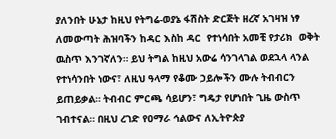ያለንበት ሁኔታ ከዚህ የትግሬ-ወያኔ ፋሽስት ድርጅት ዘረኛ አገዛዝ ነፃ ለመውጣት ሕዝባችን ከዳር እስከ ዳር  የተነሳበት አመቺ የታሪክ  ወቅት ዉስጥ እንገኛለን። ይህ ትግል ከዚህ አውሬ ሳንገላገል ወደኋላ ላንል የተነሳንበት ነውና፣ ለዚህ ዓላማ የቆሙ ኃይሎችን ሙሉ ትብብርን ይጠይቃል። ትብብር ምርጫ ሳይሆን፣ ግዴታ የሆነበት ጊዜ ውስጥ ገብተናል። በዚህ ረገድ የዐማራ ኅልውና ለኢትዮጵያ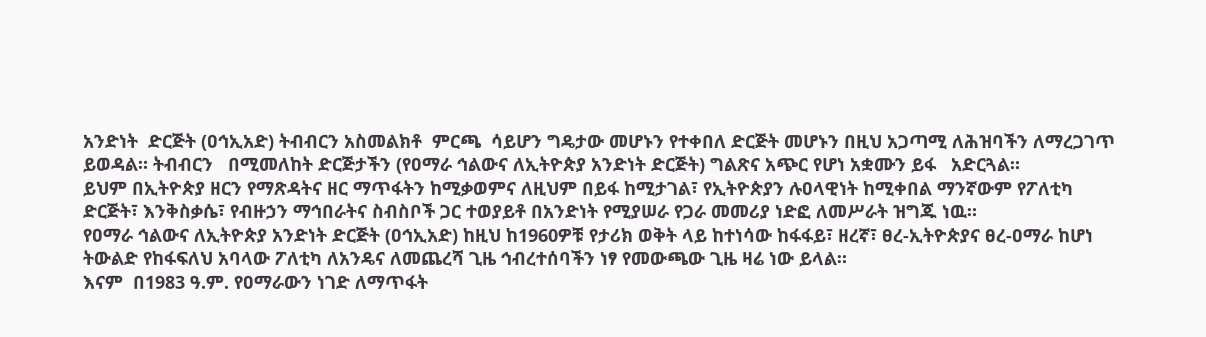አንድነት  ድርጅት (ዐኅኢአድ) ትብብርን አስመልክቶ  ምርጫ  ሳይሆን ግዴታው መሆኑን የተቀበለ ድርጅት መሆኑን በዚህ አጋጣሚ ለሕዝባችን ለማረጋገጥ ይወዳል። ትብብርን   በሚመለከት ድርጅታችን (የዐማራ ኅልውና ለኢትዮጵያ አንድነት ድርጅት) ግልጽና አጭር የሆነ አቋሙን ይፋ   አድርጓል።
ይህም በኢትዮጵያ ዘርን የማጽዳትና ዘር ማጥፋትን ከሚቃወምና ለዚህም በይፋ ከሚታገል፣ የኢትዮጵያን ሉዐላዊነት ከሚቀበል ማንኛውም የፖለቲካ ድርጅት፣ እንቅስቃሴ፣ የብዙኃን ማኅበራትና ስብስቦች ጋር ተወያይቶ በአንድነት የሚያሠራ የጋራ መመሪያ ነድፎ ለመሥራት ዝግጁ ነዉ።
የዐማራ ኅልውና ለኢትዮጵያ አንድነት ድርጅት (ዐኅኢአድ) ከዚህ ከ1960ዎቹ የታሪክ ወቅት ላይ ከተነሳው ከፋፋይ፣ ዘረኛ፣ ፀረ-ኢትዮጵያና ፀረ-ዐማራ ከሆነ ትውልድ የከፋፍለህ አባላው ፖለቲካ ለአንዴና ለመጨረሻ ጊዜ ኅብረተሰባችን ነፃ የመውጫው ጊዜ ዛሬ ነው ይላል።
እናም  በ1983 ዓ.ም. የዐማራውን ነገድ ለማጥፋት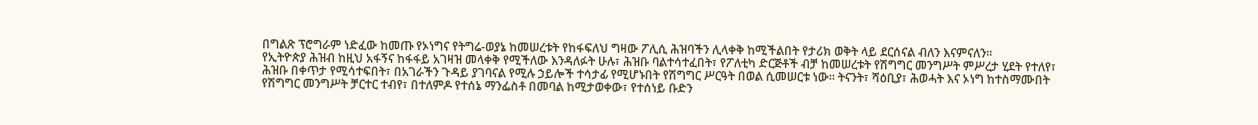በግልጽ ፕሮግራም ነድፈው ከመጡ የኦነግና የትግሬ-ወያኔ ከመሠረቱት የከፋፍለህ ግዛው ፖሊሲ ሕዝባችን ሊላቀቅ ከሚችልበት የታሪክ ወቅት ላይ ደርሰናል ብለን እናምናለን።
የኢትዮጵያ ሕዝብ ከዚህ አፋኝና ከፋፋይ አገዛዝ መላቀቅ የሚችለው እንዳለፉት ሁሉ፣ ሕዝቡ ባልተሳተፈበት፣ የፖለቲካ ድርጅቶች ብቻ ከመሠረቱት የሽግግር መንግሥት ምሥረታ ሂደት የተለየ፣ ሕዝቡ በቀጥታ የሚሳተፍበት፣ በአገራችን ጉዳይ ያገባናል የሚሉ ኃይሎች ተሳታፊ የሚሆኑበት የሽግግር ሥርዓት በወል ሲመሠርቱ ነው። ትናንት፣ ሻዕቢያ፣ ሕወሓት እና ኦነግ ከተስማሙበት የሽግግር መንግሥት ቻርተር ተብየ፣ በተለምዶ የተሰኔ ማንፌስቶ በመባል ከሚታወቀው፣ የተሰነይ ቡድን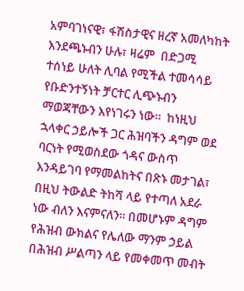አምባገነናዊ፣ ፋሽስታዊና ዘረኛ አመለካከት እንደጫኑብን ሁሉ፣ ዛሬም  በድጋሚ ተሰነይ ሁለት ሊባል የሚችል ተመሳሳይ የቡድንተኝነት ቻርተር ሊጭኑብን ማወጃቸውን እየነገሩን ነው።  ከነዚህ ኋላቀር ኃይሎች ጋር ሕዝባችን ዳግም ወደ ባርነት የሚወስደው ጎዳና ውስጥ እንዳይገባ የማመልከትና በጽኑ መታገል፣ በዚህ ትውልድ ትከሻ ላይ የተጣለ አደራ ነው ብለን እናምናለን። በመሆኑም ዳግም የሕዝብ ውክልና የሌለው ማንም ኃይል በሕዝብ ሥልጣን ላይ የመቀመጥ መብት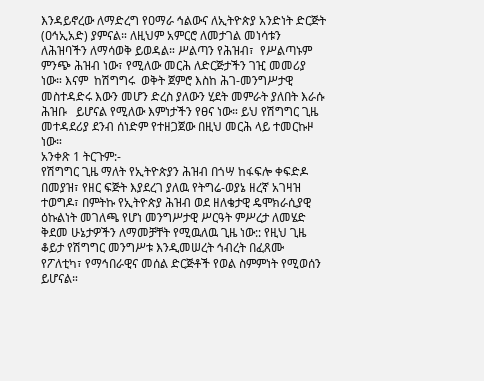እንዳይኖረው ለማድረግ የዐማራ ኅልውና ለኢትዮጵያ አንድነት ድርጅት (ዐኅኢአድ) ያምናል። ለዚህም አምርሮ ለመታገል መነሳቱን ለሕዝባችን ለማሳወቅ ይወዳል። ሥልጣን የሕዝብ፣  የሥልጣኑም ምንጭ ሕዝብ ነው፣ የሚለው መርሕ ለድርጅታችን ገዢ መመሪያ ነው። እናም  ከሽግግሩ  ወቅት ጀምሮ እስከ ሕገ-መንግሥታዊ መስተዳድሩ እውን መሆን ድረስ ያለውን ሂደት መምራት ያለበት እራሱ ሕዝቡ   ይሆናል የሚለው እምነታችን የፀና ነው። ይህ የሽግግር ጊዜ መተዳደሪያ ደንብ ሰነድም የተዘጋጀው በዚህ መርሕ ላይ ተመርኩዞ ነው።
አንቀጽ 1 ትርጉም:-
የሽግግር ጊዜ ማለት የኢትዮጵያን ሕዝብ በጎሣ ከፋፍሎ ቀፍድዶ በመያዝ፣ የዘር ፍጅት እያደረገ ያለዉ የትግሬ-ወያኔ ዘረኛ አገዛዝ ተወግዶ፣ በምትኩ የኢትዮጵያ ሕዝብ ወደ ዘለቄታዊ ዴሞክራሲያዊ ዕኩልነት መገለጫ የሆነ መንግሥታዊ ሥርዓት ምሥረታ ለመሄድ ቅደመ ሁኔታዎችን ለማመቻቸት የሚዉለዉ ጊዜ ነው:: የዚህ ጊዜ ቆይታ የሽግግር መንግሥቱ እንዲመሠረት ኅብረት በፈጸሙ የፖለቲካ፣ የማኅበራዊና መሰል ድርጅቶች የወል ስምምነት የሚወሰን ይሆናል።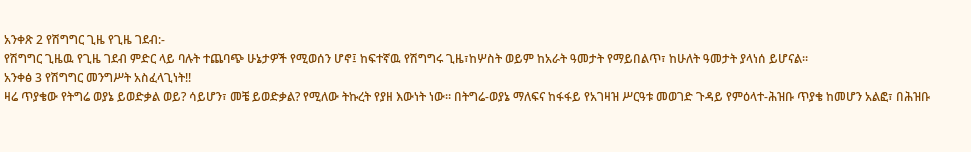አንቀጽ 2 የሽግግር ጊዜ የጊዜ ገደብ:-
የሽግግር ጊዜዉ የጊዜ ገደብ ምድር ላይ ባሉት ተጨባጭ ሁኔታዎች የሚወሰን ሆኖ፤ ከፍተኛዉ የሽግግሩ ጊዜ፣ከሦስት ወይም ከአራት ዓመታት የማይበልጥ፣ ከሁለት ዓመታት ያላነሰ ይሆናል።
አንቀፅ 3 የሽግግር መንግሥት አስፈላጊነት!!
ዛሬ ጥያቄው የትግሬ ወያኔ ይወድቃል ወይ? ሳይሆን፣ መቼ ይወድቃል? የሚለው ትኩረት የያዘ እውነት ነው። በትግሬ-ወያኔ ማለፍና ከፋፋይ የአገዛዝ ሥርዓቱ መወገድ ጉዳይ የምዕላተ-ሕዝቡ ጥያቄ ከመሆን አልፎ፣ በሕዝቡ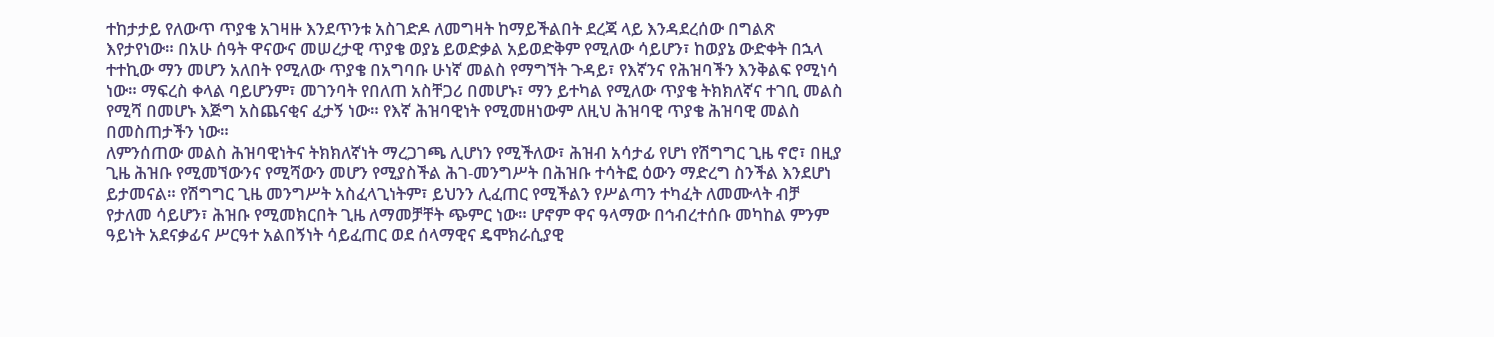ተከታታይ የለውጥ ጥያቄ አገዛዙ እንደጥንቱ አስገድዶ ለመግዛት ከማይችልበት ደረጃ ላይ እንዳደረሰው በግልጽ እየታየነው። በአሁ ሰዓት ዋናውና መሠረታዊ ጥያቄ ወያኔ ይወድቃል አይወድቅም የሚለው ሳይሆን፣ ከወያኔ ውድቀት በኋላ ተተኪው ማን መሆን አለበት የሚለው ጥያቄ በአግባቡ ሁነኛ መልስ የማግኘት ጉዳይ፣ የእኛንና የሕዝባችን እንቅልፍ የሚነሳ ነው። ማፍረስ ቀላል ባይሆንም፣ መገንባት የበለጠ አስቸጋሪ በመሆኑ፣ ማን ይተካል የሚለው ጥያቄ ትክክለኛና ተገቢ መልስ የሚሻ በመሆኑ እጅግ አስጨናቂና ፈታኝ ነው። የእኛ ሕዝባዊነት የሚመዘነውም ለዚህ ሕዝባዊ ጥያቄ ሕዝባዊ መልስ በመስጠታችን ነው።
ለምንሰጠው መልስ ሕዝባዊነትና ትክክለኛነት ማረጋገጫ ሊሆነን የሚችለው፣ ሕዝብ አሳታፊ የሆነ የሽግግር ጊዜ ኖሮ፣ በዚያ ጊዜ ሕዝቡ የሚመኘውንና የሚሻውን መሆን የሚያስችል ሕገ-መንግሥት በሕዝቡ ተሳትፎ ዕውን ማድረግ ስንችል እንደሆነ ይታመናል። የሽግግር ጊዜ መንግሥት አስፈላጊነትም፣ ይህንን ሊፈጠር የሚችልን የሥልጣን ተካፈት ለመሙላት ብቻ የታለመ ሳይሆን፣ ሕዝቡ የሚመክርበት ጊዜ ለማመቻቸት ጭምር ነው። ሆኖም ዋና ዓላማው በኅብረተሰቡ መካከል ምንም ዓይነት አደናቃፊና ሥርዓተ አልበኝነት ሳይፈጠር ወደ ሰላማዊና ዴሞክራሲያዊ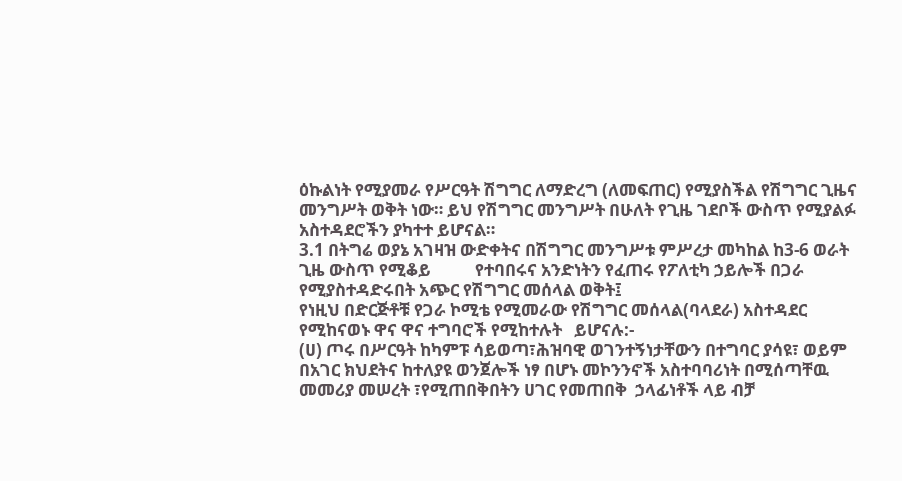ዕኩልነት የሚያመራ የሥርዓት ሽግግር ለማድረግ (ለመፍጠር) የሚያስችል የሽግግር ጊዜና መንግሥት ወቅት ነው። ይህ የሽግግር መንግሥት በሁለት የጊዜ ገደቦች ውስጥ የሚያልፉ አስተዳደሮችን ያካተተ ይሆናል።
3.1 በትግሬ ወያኔ አገዛዝ ውድቀትና በሽግግር መንግሥቱ ምሥረታ መካከል ከ3-6 ወራት ጊዜ ውስጥ የሚቆይ           የተባበሩና አንድነትን የፈጠሩ የፖለቲካ ኃይሎች በጋራ የሚያስተዳድሩበት አጭር የሽግግር መሰላል ወቅት፤
የነዚህ በድርጅቶቹ የጋራ ኮሚቴ የሚመራው የሽግግር መሰላል(ባላደራ) አስተዳደር የሚከናወኑ ዋና ዋና ተግባሮች የሚከተሉት   ይሆናሉ:-
(ሀ) ጦሩ በሥርዓት ከካምፑ ሳይወጣ፣ሕዝባዊ ወገንተኝነታቸውን በተግባር ያሳዩ፣ ወይም በአገር ክህደትና ከተለያዩ ወንጀሎች ነፃ በሆኑ መኮንንኖች አስተባባሪነት በሚሰጣቸዉ መመሪያ መሠረት ፣የሚጠበቅበትን ሀገር የመጠበቅ  ኃላፊነቶች ላይ ብቻ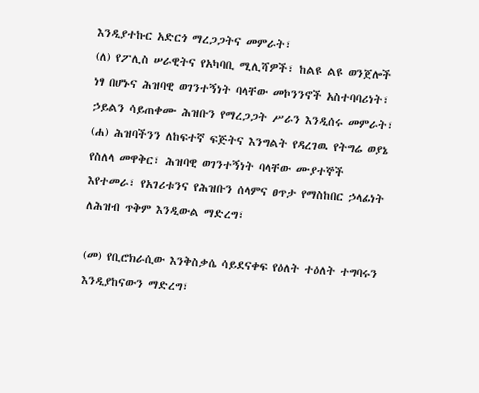እንዲያተኩር አድርጎ ማረጋጋትና መምራት፣
(ለ) የፖሊስ ሠራዊትና የአካባቢ ሚሊሻዎች፣ ከልዩ ልዩ ወንጀሎች ነፃ በሆኑና ሕዝባዊ ወገንተኝነት ባላቸው መኮንንኖች አስተባባሪነት፣ ኃይልን ሳይጠቀሙ ሕዝቡን የማረጋጋት ሥራን እንዲሰሩ መምራት፣
(ሐ) ሕዝባችንን ለከፍተኛ ፍጅትና እንግልት የዳረገዉ የትግሬ ወያኔ የስለላ መዋቅር፣ ሕዝባዊ ወገንተኝነት ባላቸው ሙያተኞች እየተመራ፣ የአገሪቱንና የሕዝቡን ሰላምና ፀጥታ የማስከበር ኃላፊነት ለሕዝብ ጥቅም እንዲውል ማድረግ፣

(መ) የቢሮክራሲው እንቅስቃሴ ሳይደናቀፍ የዕለት ተዕለት ተግባሩን እንዲያከናውን ማድረግ፣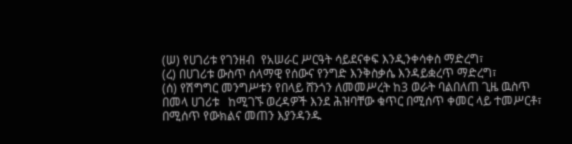(ሠ) የሀገሪቱ የገንዘብ  የአሠራር ሥርዓት ሳይደናቀፍ እንዲንቀሳቀስ ማድረግ፣
(ረ) በሀገሪቱ ውስጥ ሰላማዊ የሰውና የንግድ እንቅስቃሴ እንዳይቋረጥ ማድረግ፣
(ሰ) የሽግግር መንግሥቱን የበላይ ሸንጎን ለመመሥረት ከ3 ወራት ባልበለጠ ጊዜ ዉስጥ በመላ ሀገሪቱ   ከሚገኙ ወረዳዎች እንደ ሕዝባቸው ቁጥር በሚሰጥ ቀመር ላይ ተመሥርቶ፣ በሚሰጥ የውክልና መጠን እያንዳንዱ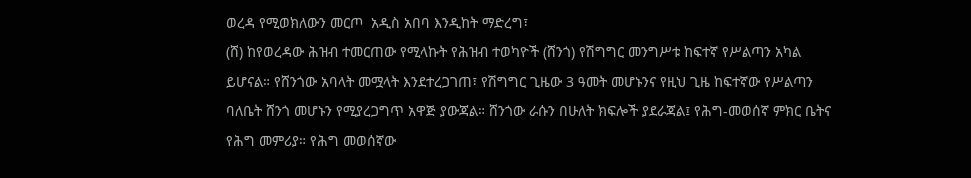ወረዳ የሚወክለውን መርጦ  አዲስ አበባ እንዲከት ማድረግ፣
(ሸ) ከየወረዳው ሕዝብ ተመርጠው የሚላኩት የሕዝብ ተወካዮች (ሸንጎ) የሽግግር መንግሥቱ ከፍተኛ የሥልጣን አካል ይሆናል። የሸንጎው አባላት መሟላት እንደተረጋገጠ፣ የሽግግር ጊዜው 3 ዓመት መሆኑንና የዚህ ጊዜ ከፍተኛው የሥልጣን ባለቤት ሸንጎ መሆኑን የሚያረጋግጥ አዋጅ ያውጃል። ሸንጎው ራሱን በሁለት ክፍሎች ያደራጃል፤ የሕግ-መወሰኛ ምክር ቤትና የሕግ መምሪያ። የሕግ መወሰኛው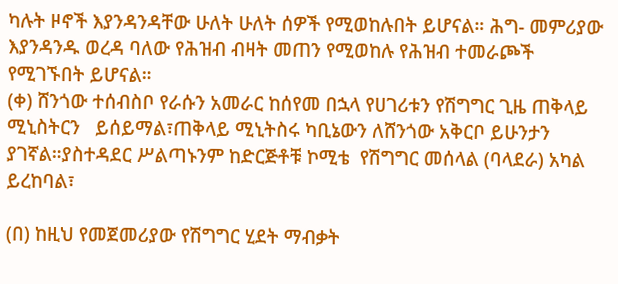ካሉት ዞኖች እያንዳንዳቸው ሁለት ሁለት ሰዎች የሚወከሉበት ይሆናል። ሕግ- መምሪያው እያንዳንዱ ወረዳ ባለው የሕዝብ ብዛት መጠን የሚወከሉ የሕዝብ ተመራጮች የሚገኙበት ይሆናል።
(ቀ) ሸንጎው ተሰብስቦ የራሱን አመራር ከሰየመ በኋላ የሀገሪቱን የሽግግር ጊዜ ጠቅላይ ሚኒስትርን   ይሰይማል፣ጠቅላይ ሚኒትስሩ ካቢኔውን ለሸንጎው አቅርቦ ይሁንታን ያገኛል።ያስተዳደር ሥልጣኑንም ከድርጅቶቹ ኮሚቴ  የሽግግር መሰላል (ባላደራ) አካል ይረከባል፣

(በ) ከዚህ የመጀመሪያው የሽግግር ሂደት ማብቃት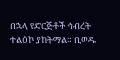በኋላ የድርጅቶች ኅብረት ተልዕኮ ያከትማል። ቢወዱ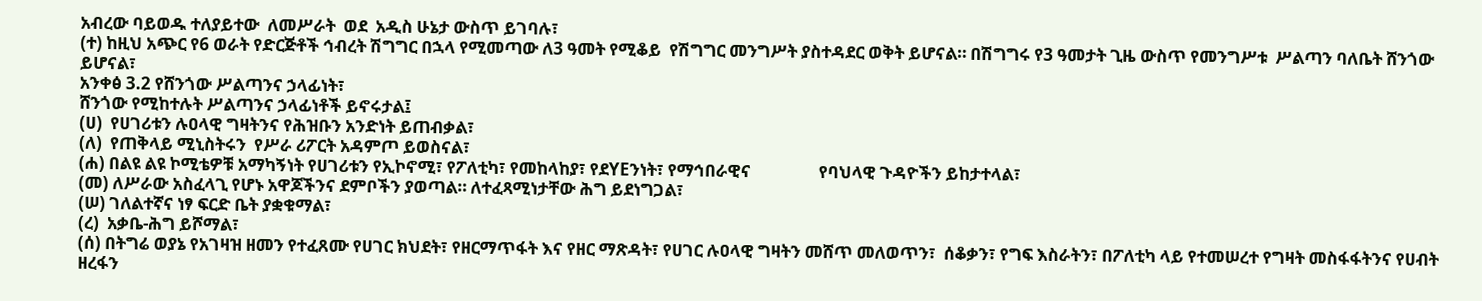አብረው ባይወዱ ተለያይተው  ለመሥራት  ወደ  አዲስ ሁኔታ ውስጥ ይገባሉ፣
(ተ) ከዚህ አጭር የ6 ወራት የድርጅቶች ኅብረት ሽግግር በኋላ የሚመጣው ለ3 ዓመት የሚቆይ  የሽግግር መንግሥት ያስተዳደር ወቅት ይሆናል። በሽግግሩ የ3 ዓመታት ጊዜ ውስጥ የመንግሥቱ  ሥልጣን ባለቤት ሸንጎው ይሆናል፣
አንቀፅ 3.2 የሸንጎው ሥልጣንና ኃላፊነት፣
ሸንጎው የሚከተሉት ሥልጣንና ኃላፊነቶች ይኖሩታል፤
(ሀ)  የሀገሪቱን ሉዐላዊ ግዛትንና የሕዝቡን አንድነት ይጠብቃል፣
(ለ)  የጠቅላይ ሚኒስትሩን  የሥራ ሪፖርት አዳምጦ ይወስናል፣
(ሐ) በልዩ ልዩ ኮሚቴዎቹ አማካኝነት የሀገሪቱን የኢኮኖሚ፣ የፖለቲካ፣ የመከላከያ፣ የደYEንነት፣ የማኅበራዊና                 የባህላዊ ጉዳዮችን ይከታተላል፣
(መ) ለሥራው አስፈላጊ የሆኑ አዋጆችንና ደምቦችን ያወጣል። ለተፈጻሚነታቸው ሕግ ይደነግጋል፣
(ሠ) ገለልተኛና ነፃ ፍርድ ቤት ያቋቁማል፣
(ረ)  አቃቤ-ሕግ ይሾማል፣
(ሰ) በትግሬ ወያኔ የአገዛዝ ዘመን የተፈጸሙ የሀገር ክህደት፣ የዘርማጥፋት እና የዘር ማጽዳት፣ የሀገር ሉዐላዊ ግዛትን መሸጥ መለወጥን፣  ሰቆቃን፣ የግፍ እስራትን፣ በፖለቲካ ላይ የተመሠረተ የግዛት መስፋፋትንና የሀብት  ዘረፋን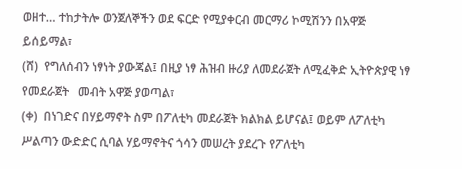ወዘተ… ተከታትሎ ወንጀለኞችን ወደ ፍርድ የሚያቀርብ መርማሪ ኮሚሽንን በአዋጅ    ይሰይማል፣
(ሸ)  የግለሰብን ነፃነት ያውጃል፤ በዚያ ነፃ ሕዝብ ዙሪያ ለመደራጀት ለሚፈቅድ ኢትዮጵያዊ ነፃ የመደራጀት   መብት አዋጅ ያወጣል፣
(ቀ)  በነገድና በሃይማኖት ስም በፖለቲካ መደራጀት ክልክል ይሆናል፤ ወይም ለፖለቲካ ሥልጣን ውድድር ሲባል ሃይማኖትና ጎሳን መሠረት ያደረጉ የፖለቲካ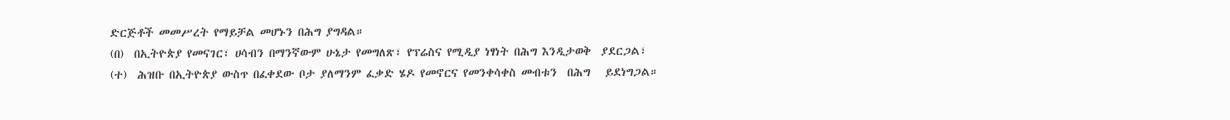ድርጅቶች መመሥረት የማይቻል መሆኑን በሕግ ያግዳል።
(በ)  በኢትዮጵያ የመናገር፣ ሀሳብን በማንኛውም ሁኔታ የመግለጽ፣ የፕሬስና የሚዲያ ነፃነት በሕግ እንዲታወቅ  ያደርጋል፣
(ተ)  ሕዝቡ በኢትዮጵያ ውስጥ በፈቀደው ቦታ ያለማንም ፈቃድ ሄዶ የመኖርና የመንቀሳቀስ መብቱን  በሕግ   ይደነግጋል።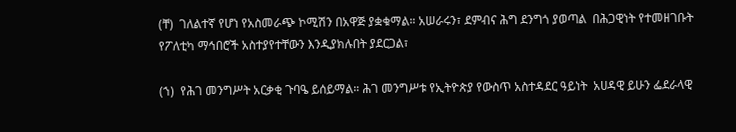(ቸ)  ገለልተኛ የሆነ የአስመራጭ ኮሚሽን በአዋጅ ያቋቁማል። አሠራሩን፣ ደምብና ሕግ ደንግጎ ያወጣል  በሕጋዊነት የተመዘገቡት የፖለቲካ ማኅበሮች አስተያየተቸውን እንዲያክሉበት ያደርጋል፣

(ኀ)  የሕገ መንግሥት አርቃቂ ጉባዔ ይሰይማል። ሕገ መንግሥቱ የኢትዮጵያ የውስጥ አስተዳደር ዓይነት  አሀዳዊ ይሁን ፌደራላዊ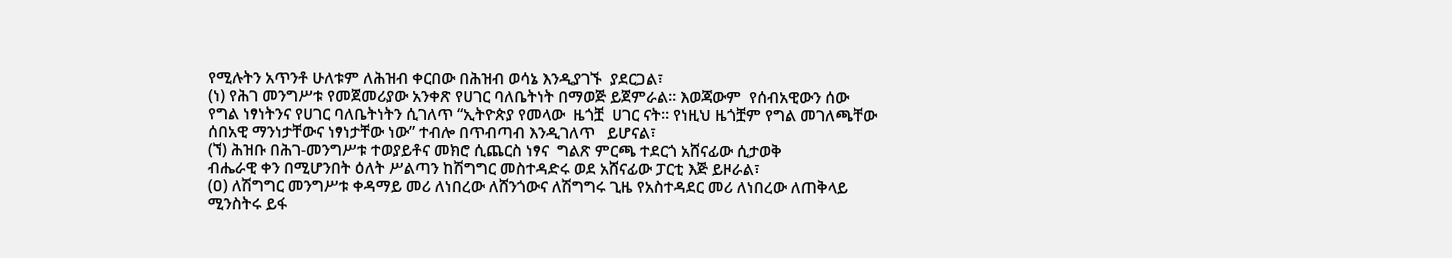የሚሉትን አጥንቶ ሁለቱም ለሕዝብ ቀርበው በሕዝብ ወሳኔ እንዲያገኙ  ያደርጋል፣
(ነ) የሕገ መንግሥቱ የመጀመሪያው አንቀጽ የሀገር ባለቤትነት በማወጅ ይጀምራል። እወጃውም  የሰብአዊውን ሰው የግል ነፃነትንና የሀገር ባለቤትነትን ሲገለጥ “ኢትዮጵያ የመላው  ዜጎቿ  ሀገር ናት። የነዚህ ዜጎቿም የግል መገለጫቸው ሰበአዊ ማንነታቸውና ነፃነታቸው ነው” ተብሎ በጥብጣብ እንዲገለጥ   ይሆናል፣
(ኘ) ሕዝቡ በሕገ-መንግሥቱ ተወያይቶና መክሮ ሲጨርስ ነፃና  ግልጽ ምርጫ ተደርጎ አሸናፊው ሲታወቅ                   ብሔራዊ ቀን በሚሆንበት ዕለት ሥልጣን ከሽግግር መስተዳድሩ ወደ አሸናፊው ፓርቲ እጅ ይዞራል፣
(ዐ) ለሽግግር መንግሥቱ ቀዳማይ መሪ ለነበረው ለሸንጎውና ለሽግግሩ ጊዜ የአስተዳደር መሪ ለነበረው ለጠቅላይ ሚንስትሩ ይፋ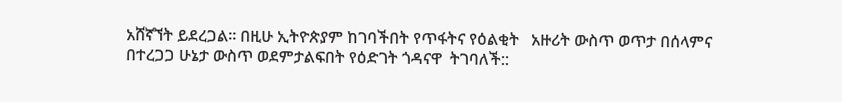አሸኛኘት ይደረጋል። በዚሁ ኢትዮጵያም ከገባችበት የጥፋትና የዕልቂት   አዙሪት ውስጥ ወጥታ በሰላምና በተረጋጋ ሁኔታ ውስጥ ወደምታልፍበት የዕድገት ጎዳናዋ  ትገባለች::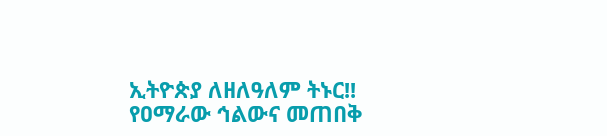ኢትዮጵያ ለዘለዓለም ትኑር!!
የዐማራው ኅልውና መጠበቅ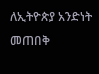ለኢትዮጵያ አንድነት መጠበቅ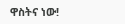ዋስትና ነው!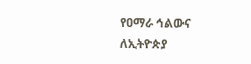የዐማራ ኅልውና ለኢትዮጵያ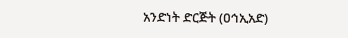አንድነት ድርጅት (ዐኅኢአድ)